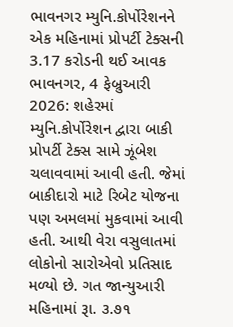ભાવનગર મ્યુનિ.કોર્પોરેશનને એક મહિનામાં પ્રોપર્ટી ટેક્સની 3.17 કરોડની થઈ આવક
ભાવનગર, 4 ફેબ્રુઆરી 2026: શહેરમાં મ્યુનિ.કોર્પોરેશન દ્વારા બાકી પ્રોપર્ટી ટેક્સ સામે ઝૂંબેશ ચલાવવામાં આવી હતી. જેમાં બાકીદારો માટે રિબેટ યોજના પણ અમલમાં મુકવામાં આવી હતી. આથી વેરા વસુલાતમાં લોકોનો સારોએવો પ્રતિસાદ મળ્યો છે. ગત જાન્યુઆરી મહિનામાં રૂા. ૩.૭૧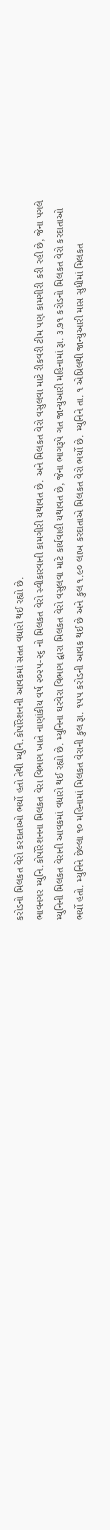કરોડનો મિલકત વેરો કરદાતાઓ ભર્યો હતો તેથી મ્યુનિ.કોર્પોરેશનની આવકમાં સતત વધારો થઈ રહ્યો છે.
ભાવનગર મ્યુનિ.કોર્પોરેશનના મિલકત વેરા વિભાગ ખાતે નાણાંકીય વર્ષ ૨૦૨૫-૨૬ નો મિલકત વેરો સ્વીકારવાની કામગીરી યથાવત છે. અને મિલકત વેરો વસુલવા માટે રીકવરી ટીમ પણ કામગીરી કરી રહી છે, જેના પગલે મ્યુનિની મિલકત વેરાની આવકમાં વધારો થઈ રહ્યો છે. મ્યુનિના ઘરવેરા વિભાગ દ્વારા મિલકત વેરો વસુલવા માટે કાર્યવાહી યથાવત છે, જેના ભાગરૂપે ગત જાન્યુઆરી મહિનામાં રૂા. ૩.૭૧ કરોડનો મિલકત વેરો કરદાતાઓ ભર્યો હતો. મ્યુનિને છેલ્લા ૧૦ મહિનામાં મિલકત વેરાની કુલ રૂા. ૧પપ કરોડની આવક થઈ છે અને કુલ ૧.૯૦ લાખ કરદાતાએ મિલકત વેરો ભર્યો છે. મ્યુનિને તા. ૧ એપ્રિલથી જાન્યુઆરી માસ સુધીમાં મિલકત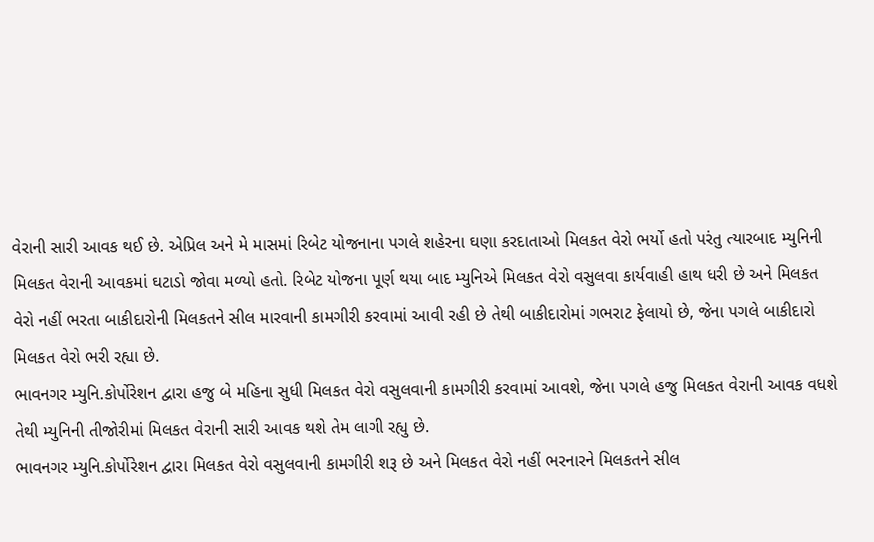વેરાની સારી આવક થઈ છે. એપ્રિલ અને મે માસમાં રિબેટ યોજનાના પગલે શહેરના ઘણા કરદાતાઓ મિલકત વેરો ભર્યો હતો પરંતુ ત્યારબાદ મ્યુનિની મિલકત વેરાની આવકમાં ઘટાડો જોવા મળ્યો હતો. રિબેટ યોજના પૂર્ણ થયા બાદ મ્યુનિએ મિલકત વેરો વસુલવા કાર્યવાહી હાથ ધરી છે અને મિલકત વેરો નહીં ભરતા બાકીદારોની મિલકતને સીલ મારવાની કામગીરી કરવામાં આવી રહી છે તેથી બાકીદારોમાં ગભરાટ ફેલાયો છે, જેના પગલે બાકીદારો મિલકત વેરો ભરી રહ્યા છે.
ભાવનગર મ્યુનિ.કોર્પોરેશન દ્વારા હજુ બે મહિના સુધી મિલકત વેરો વસુલવાની કામગીરી કરવામાં આવશે, જેના પગલે હજુ મિલકત વેરાની આવક વધશે તેથી મ્યુનિની તીજોરીમાં મિલકત વેરાની સારી આવક થશે તેમ લાગી રહ્યુ છે.
ભાવનગર મ્યુનિ.કોર્પોરેશન દ્વારા મિલકત વેરો વસુલવાની કામગીરી શરૂ છે અને મિલકત વેરો નહીં ભરનારને મિલકતને સીલ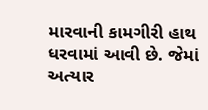મારવાની કામગીરી હાથ ધરવામાં આવી છે. જેમાં અત્યાર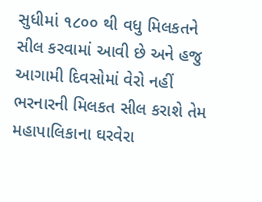સુધીમાં ૧૮૦૦ થી વધુ મિલકતને સીલ કરવામાં આવી છે અને હજુ આગામી દિવસોમાં વેરો નહીં ભરનારની મિલકત સીલ કરાશે તેમ મહાપાલિકાના ઘરવેરા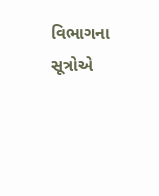વિભાગના સૂત્રોએ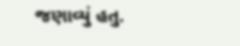જણાવ્યું હતુ.